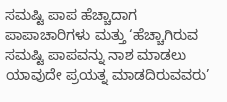ಸಮಷ್ಟಿ ಪಾಪ ಹೆಚ್ಚಾದಾಗ ಪಾಪಾಚಾರಿಗಳು ಮತ್ತು ‘ಹೆಚ್ಚಾಗಿರುವ ಸಮಷ್ಟಿ ಪಾಪವನ್ನು ನಾಶ ಮಾಡಲು ಯಾವುದೇ ಪ್ರಯತ್ನ ಮಾಡದಿರುವವರು’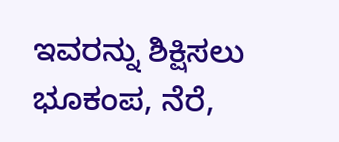ಇವರನ್ನು ಶಿಕ್ಷಿಸಲು ಭೂಕಂಪ, ನೆರೆ,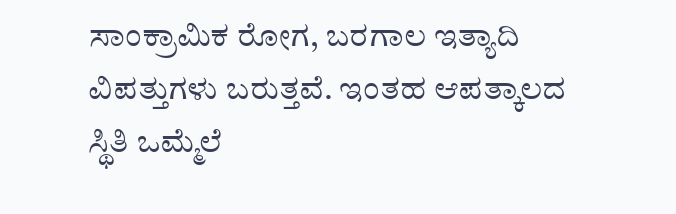ಸಾಂಕ್ರಾಮಿಕ ರೋಗ, ಬರಗಾಲ ಇತ್ಯಾದಿ ವಿಪತ್ತುಗಳು ಬರುತ್ತವೆ. ಇಂತಹ ಆಪತ್ಕಾಲದ ಸ್ಥಿತಿ ಒಮ್ಮೆಲೆ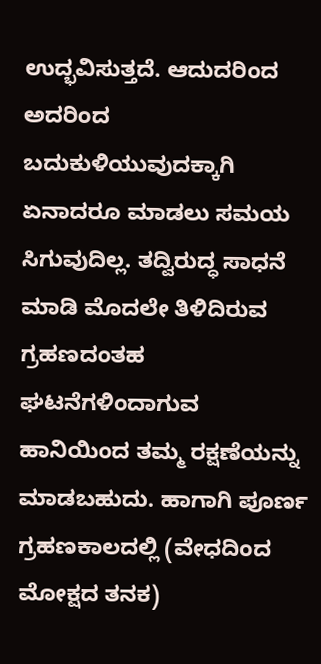ಉದ್ಭವಿಸುತ್ತದೆ. ಆದುದರಿಂದ ಅದರಿಂದ ಬದುಕುಳಿಯುವುದಕ್ಕಾಗಿ ಏನಾದರೂ ಮಾಡಲು ಸಮಯ ಸಿಗುವುದಿಲ್ಲ. ತದ್ವಿರುದ್ಧ ಸಾಧನೆ ಮಾಡಿ ಮೊದಲೇ ತಿಳಿದಿರುವ ಗ್ರಹಣದಂತಹ ಘಟನೆಗಳಿಂದಾಗುವ ಹಾನಿಯಿಂದ ತಮ್ಮ ರಕ್ಷಣೆಯನ್ನು ಮಾಡಬಹುದು. ಹಾಗಾಗಿ ಪೂರ್ಣ ಗ್ರಹಣಕಾಲದಲ್ಲಿ (ವೇಧದಿಂದ ಮೋಕ್ಷದ ತನಕ)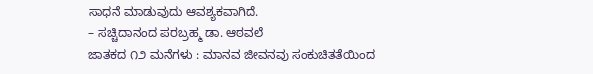ಸಾಧನೆ ಮಾಡುವುದು ಆವಶ್ಯಕವಾಗಿದೆ.
– ಸಚ್ಚಿದಾನಂದ ಪರಬ್ರಹ್ಮ ಡಾ. ಆಠವಲೆ
ಜಾತಕದ ೧೨ ಮನೆಗಳು : ಮಾನವ ಜೀವನವು ಸಂಕುಚಿತತೆಯಿಂದ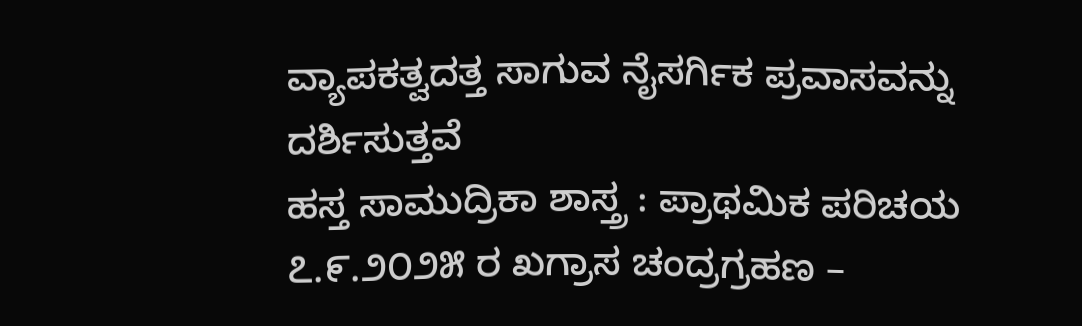ವ್ಯಾಪಕತ್ವದತ್ತ ಸಾಗುವ ನೈಸರ್ಗಿಕ ಪ್ರವಾಸವನ್ನು ದರ್ಶಿಸುತ್ತವೆ
ಹಸ್ತ ಸಾಮುದ್ರಿಕಾ ಶಾಸ್ತ್ರ : ಪ್ರಾಥಮಿಕ ಪರಿಚಯ
೭.೯.೨೦೨೫ ರ ಖಗ್ರಾಸ ಚಂದ್ರಗ್ರಹಣ –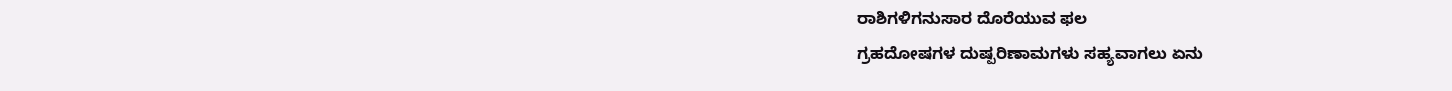ರಾಶಿಗಳಿಗನುಸಾರ ದೊರೆಯುವ ಫಲ
ಗ್ರಹದೋಷಗಳ ದುಷ್ಪರಿಣಾಮಗಳು ಸಹ್ಯವಾಗಲು ಏನು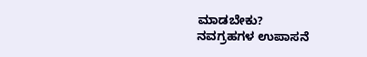ಮಾಡಬೇಕು?
ನವಗ್ರಹಗಳ ಉಪಾಸನೆ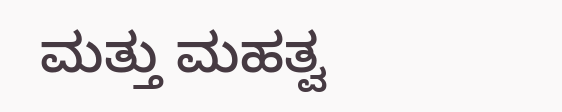ಮತ್ತು ಮಹತ್ವ